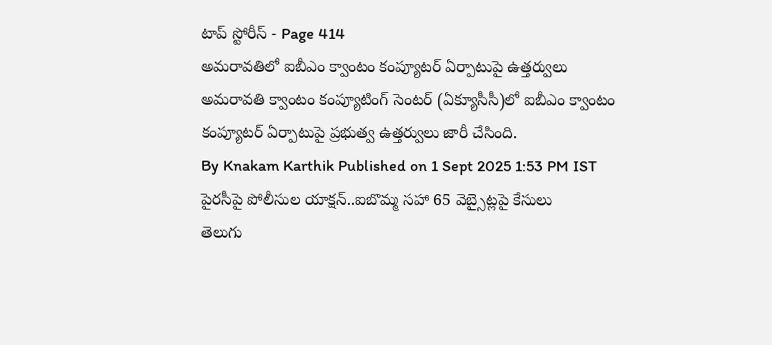టాప్ స్టోరీస్ - Page 414
అమరావతిలో ఐబీఎం క్వాంటం కంప్యూటర్ ఏర్పాటుపై ఉత్తర్వులు
అమరావతి క్వాంటం కంప్యూటింగ్ సెంటర్ (ఏక్యూసీసీ)లో ఐబీఎం క్వాంటం కంప్యూటర్ ఏర్పాటుపై ప్రభుత్వ ఉత్తర్వులు జారీ చేసింది.
By Knakam Karthik Published on 1 Sept 2025 1:53 PM IST
పైరసీపై పోలీసుల యాక్షన్..ఐబొమ్మ సహా 65 వెబ్సైట్లపై కేసులు
తెలుగు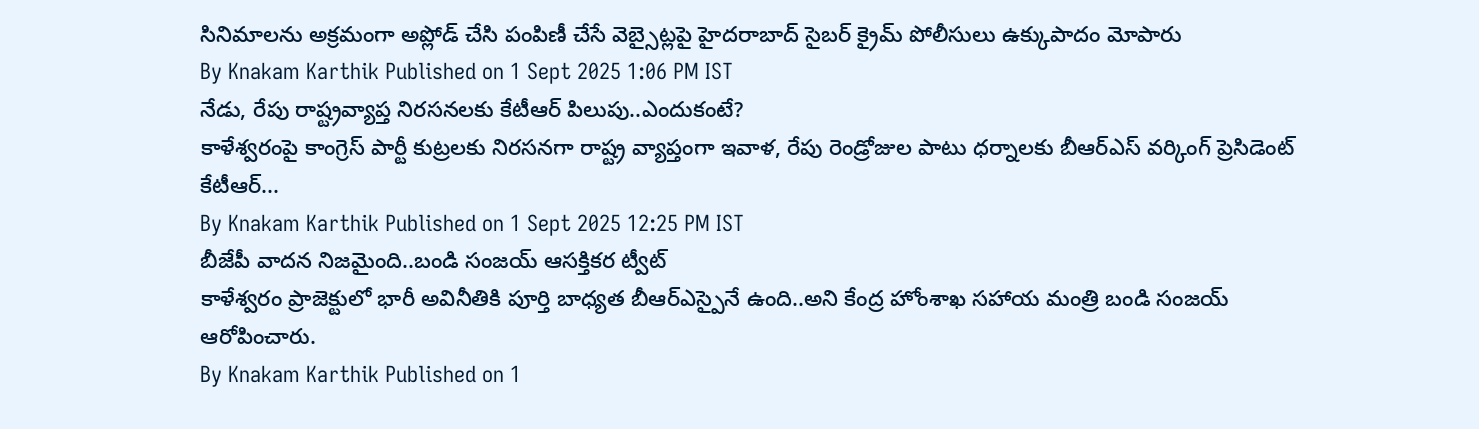సినిమాలను అక్రమంగా అప్లోడ్ చేసి పంపిణీ చేసే వెబ్సైట్లపై హైదరాబాద్ సైబర్ క్రైమ్ పోలీసులు ఉక్కుపాదం మోపారు
By Knakam Karthik Published on 1 Sept 2025 1:06 PM IST
నేడు, రేపు రాష్ట్రవ్యాప్త నిరసనలకు కేటీఆర్ పిలుపు..ఎందుకంటే?
కాళేశ్వరంపై కాంగ్రెస్ పార్టీ కుట్రలకు నిరసనగా రాష్ట్ర వ్యాప్తంగా ఇవాళ, రేపు రెండ్రోజుల పాటు ధర్నాలకు బీఆర్ఎస్ వర్కింగ్ ప్రెసిడెంట్ కేటీఆర్...
By Knakam Karthik Published on 1 Sept 2025 12:25 PM IST
బీజేపీ వాదన నిజమైంది..బండి సంజయ్ ఆసక్తికర ట్వీట్
కాళేశ్వరం ప్రాజెక్టులో భారీ అవినీతికి పూర్తి బాధ్యత బీఆర్ఎస్పైనే ఉంది..అని కేంద్ర హోంశాఖ సహాయ మంత్రి బండి సంజయ్ ఆరోపించారు.
By Knakam Karthik Published on 1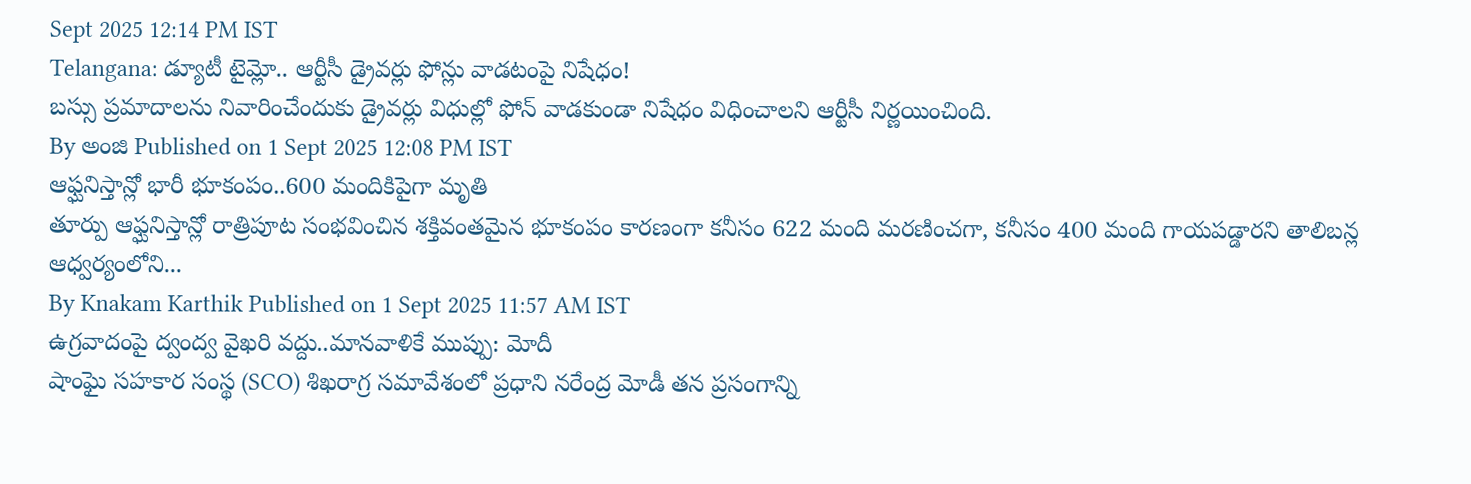Sept 2025 12:14 PM IST
Telangana: డ్యూటీ టైమ్లో.. ఆర్టీసీ డ్రైవర్లు ఫోన్లు వాడటంపై నిషేధం!
బస్సు ప్రమాదాలను నివారించేందుకు డ్రైవర్లు విధుల్లో ఫోన్ వాడకుండా నిషేధం విధించాలని ఆర్టీసీ నిర్ణయించింది.
By అంజి Published on 1 Sept 2025 12:08 PM IST
ఆఫ్ఘనిస్తాన్లో భారీ భూకంపం..600 మందికిపైగా మృతి
తూర్పు ఆఫ్ఘనిస్తాన్లో రాత్రిపూట సంభవించిన శక్తివంతమైన భూకంపం కారణంగా కనీసం 622 మంది మరణించగా, కనీసం 400 మంది గాయపడ్డారని తాలిబన్ల ఆధ్వర్యంలోని...
By Knakam Karthik Published on 1 Sept 2025 11:57 AM IST
ఉగ్రవాదంపై ద్వంద్వ వైఖరి వద్దు..మానవాళికే ముప్పు: మోదీ
షాంఘై సహకార సంస్థ (SCO) శిఖరాగ్ర సమావేశంలో ప్రధాని నరేంద్ర మోడీ తన ప్రసంగాన్ని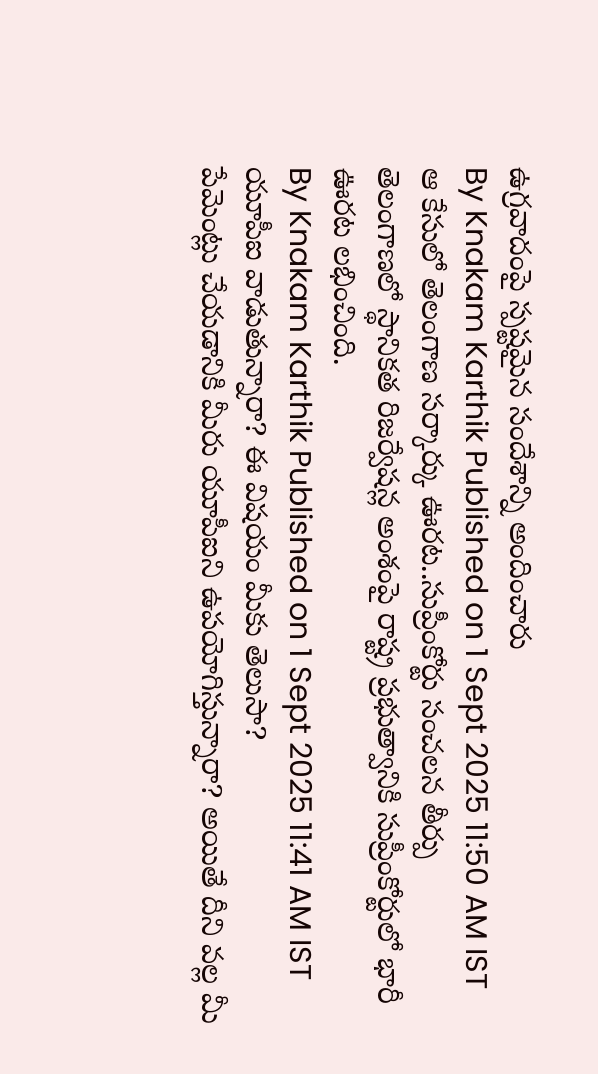ఉగ్రవాదంపై స్పష్టమైన సందేశాన్ని అందించారు
By Knakam Karthik Published on 1 Sept 2025 11:50 AM IST
ఆ కేసులో తెలంగాణ సర్కార్కు ఊరట..సుప్రీంకోర్టు సంచలన తీర్పు
తెలంగాణలో స్థానికత రిజర్వేషన్ల అంశంపై రాష్ట్ర ప్రభుత్వానికి సుప్రీంకోర్టులో భారీ ఊరట లభించింది.
By Knakam Karthik Published on 1 Sept 2025 11:41 AM IST
యూపీఐ వాడుతున్నారా? ఈ విషయం మీకు తెలుసా?
పేమెంట్లు చేయడానికి మీరు యూపీఐని ఉపయోగిస్తున్నారా? అయితే దీని వల్ల మీ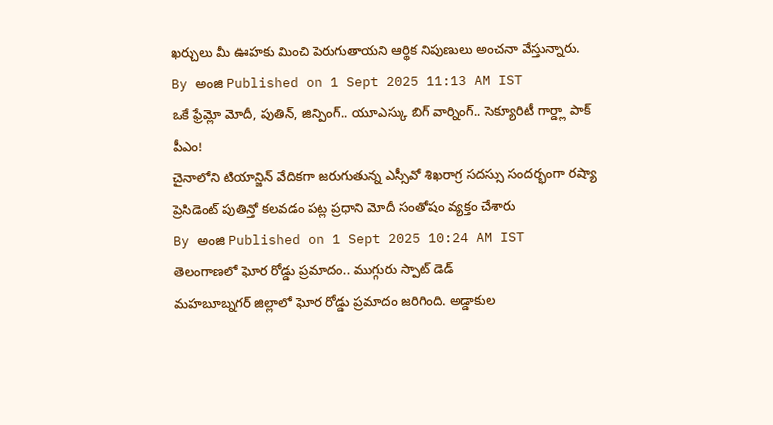ఖర్చులు మీ ఊహకు మించి పెరుగుతాయని ఆర్థిక నిపుణులు అంచనా వేస్తున్నారు.
By అంజి Published on 1 Sept 2025 11:13 AM IST
ఒకే ఫ్రేమ్లో మోదీ, పుతిన్, జిన్పింగ్.. యూఎస్కు బిగ్ వార్నింగ్.. సెక్యూరిటీ గార్డ్లా పాక్ పీఎం!
చైనాలోని టియాన్జిన్ వేదికగా జరుగుతున్న ఎస్సీవో శిఖరాగ్ర సదస్సు సందర్భంగా రష్యా ప్రెసిడెంట్ పుతిన్తో కలవడం పట్ల ప్రధాని మోదీ సంతోషం వ్యక్తం చేశారు
By అంజి Published on 1 Sept 2025 10:24 AM IST
తెలంగాణలో ఘోర రోడ్డు ప్రమాదం.. ముగ్గురు స్పాట్ డెడ్
మహబూబ్నగర్ జిల్లాలో ఘోర రోడ్డు ప్రమాదం జరిగింది. అడ్డాకుల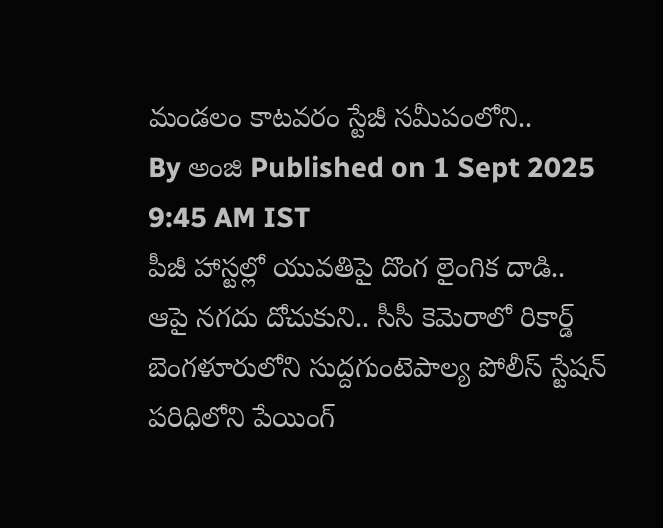మండలం కాటవరం స్టేజీ సమీపంలోని..
By అంజి Published on 1 Sept 2025 9:45 AM IST
పీజీ హాస్టల్లో యువతిపై దొంగ లైంగిక దాడి.. ఆపై నగదు దోచుకుని.. సీసీ కెమెరాలో రికార్డ్
బెంగళూరులోని సుద్దగుంటెపాల్య పోలీస్ స్టేషన్ పరిధిలోని పేయింగ్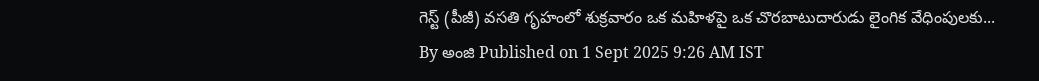గెస్ట్ (పీజీ) వసతి గృహంలో శుక్రవారం ఒక మహిళపై ఒక చొరబాటుదారుడు లైంగిక వేధింపులకు...
By అంజి Published on 1 Sept 2025 9:26 AM IST